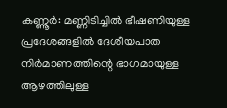കണ്ണൂർ: മണ്ണിടിച്ചിൽ ഭീഷണിയുള്ള പ്രദേശങ്ങളിൽ ദേശീയപാത നിർമാണത്തിന്റെ ഭാഗമായുള്ള ആഴത്തിലുള്ള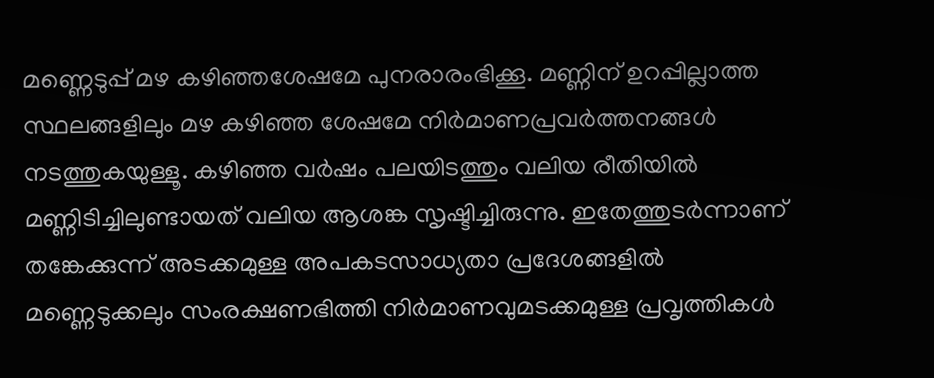മണ്ണെടുപ്പ് മഴ കഴിഞ്ഞശേഷമേ പുനരാരംഭിക്കൂ. മണ്ണിന് ഉറപ്പില്ലാത്ത സ്ഥലങ്ങളിലും മഴ കഴിഞ്ഞ ശേഷമേ നിർമാണപ്രവർത്തനങ്ങൾ നടത്തുകയുള്ളൂ. കഴിഞ്ഞ വർഷം പലയിടത്തും വലിയ രീതിയിൽ മണ്ണിടിച്ചിലുണ്ടായത് വലിയ ആശങ്ക സൃഷ്ടിച്ചിരുന്നു. ഇതേത്തുടർന്നാണ് തങ്കേക്കുന്ന് അടക്കമുള്ള അപകടസാധ്യതാ പ്രദേശങ്ങളിൽ മണ്ണെടുക്കലും സംരക്ഷണഭിത്തി നിർമാണവുമടക്കമുള്ള പ്രവൃത്തികൾ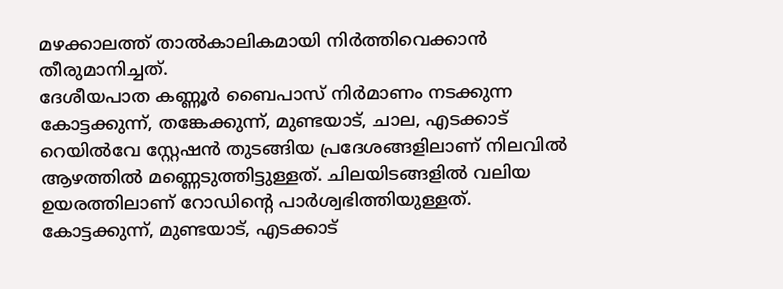മഴക്കാലത്ത് താൽകാലികമായി നിർത്തിവെക്കാൻ തീരുമാനിച്ചത്.
ദേശീയപാത കണ്ണൂർ ബൈപാസ് നിർമാണം നടക്കുന്ന കോട്ടക്കുന്ന്, തങ്കേക്കുന്ന്, മുണ്ടയാട്, ചാല, എടക്കാട് റെയിൽവേ സ്റ്റേഷൻ തുടങ്ങിയ പ്രദേശങ്ങളിലാണ് നിലവിൽ ആഴത്തിൽ മണ്ണെടുത്തിട്ടുള്ളത്. ചിലയിടങ്ങളിൽ വലിയ ഉയരത്തിലാണ് റോഡിന്റെ പാർശ്വഭിത്തിയുള്ളത്. കോട്ടക്കുന്ന്, മുണ്ടയാട്, എടക്കാട്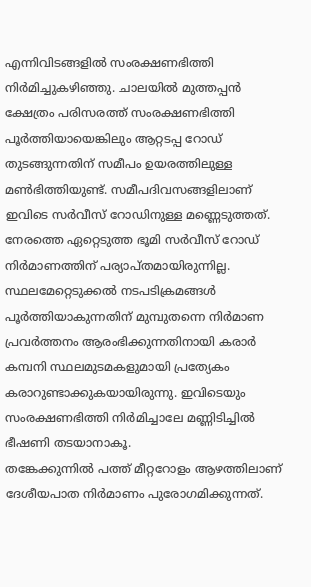എന്നിവിടങ്ങളിൽ സംരക്ഷണഭിത്തി നിർമിച്ചുകഴിഞ്ഞു. ചാലയിൽ മുത്തപ്പൻ ക്ഷേത്രം പരിസരത്ത് സംരക്ഷണഭിത്തി പൂർത്തിയായെങ്കിലും ആറ്റടപ്പ റോഡ് തുടങ്ങുന്നതിന് സമീപം ഉയരത്തിലുള്ള മൺഭിത്തിയുണ്ട്. സമീപദിവസങ്ങളിലാണ് ഇവിടെ സർവീസ് റോഡിനുള്ള മണ്ണെടുത്തത്. നേരത്തെ ഏറ്റെടുത്ത ഭൂമി സർവീസ് റോഡ് നിർമാണത്തിന് പര്യാപ്തമായിരുന്നില്ല. സ്ഥലമേറ്റെടുക്കൽ നടപടിക്രമങ്ങൾ പൂർത്തിയാകുന്നതിന് മുമ്പുതന്നെ നിർമാണ പ്രവർത്തനം ആരംഭിക്കുന്നതിനായി കരാർ കമ്പനി സ്ഥലമുടമകളുമായി പ്രത്യേകം കരാറുണ്ടാക്കുകയായിരുന്നു. ഇവിടെയും സംരക്ഷണഭിത്തി നിർമിച്ചാലേ മണ്ണിടിച്ചിൽ ഭീഷണി തടയാനാകൂ.
തങ്കേക്കുന്നിൽ പത്ത് മീറ്ററോളം ആഴത്തിലാണ് ദേശീയപാത നിർമാണം പുരോഗമിക്കുന്നത്.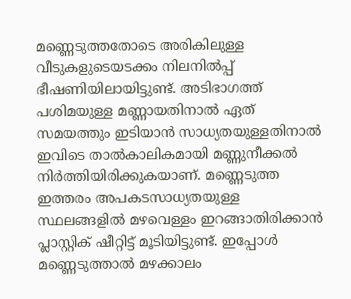മണ്ണെടുത്തതോടെ അരികിലുള്ള വീടുകളുടെയടക്കം നിലനിൽപ്പ് ഭീഷണിയിലായിട്ടുണ്ട്. അടിഭാഗത്ത് പശിമയുള്ള മണ്ണായതിനാൽ ഏത് സമയത്തും ഇടിയാൻ സാധ്യതയുള്ളതിനാൽ ഇവിടെ താൽകാലികമായി മണ്ണുനീക്കൽ നിർത്തിയിരിക്കുകയാണ്. മണ്ണെടുത്ത ഇത്തരം അപകടസാധ്യതയുള്ള സ്ഥലങ്ങളിൽ മഴവെള്ളം ഇറങ്ങാതിരിക്കാൻ പ്ലാസ്റ്റിക് ഷീറ്റിട്ട് മൂടിയിട്ടുണ്ട്. ഇപ്പോൾ മണ്ണെടുത്താൽ മഴക്കാലം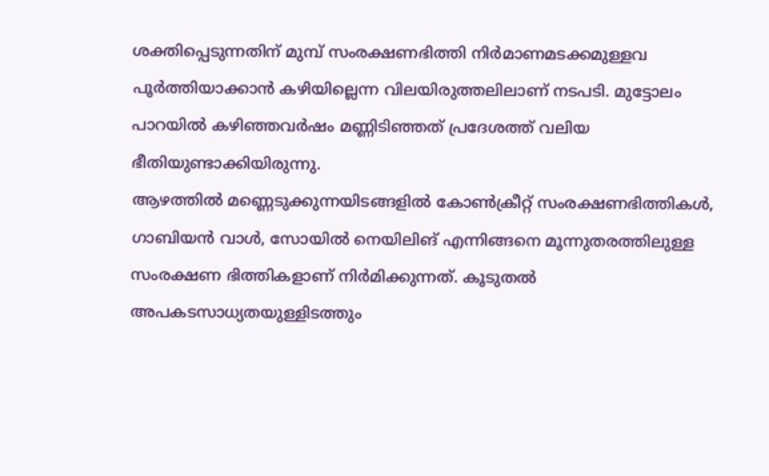ശക്തിപ്പെടുന്നതിന് മുമ്പ് സംരക്ഷണഭിത്തി നിർമാണമടക്കമുള്ളവ പൂർത്തിയാക്കാൻ കഴിയില്ലെന്ന വിലയിരുത്തലിലാണ് നടപടി. മുട്ടോലം പാറയിൽ കഴിഞ്ഞവർഷം മണ്ണിടിഞ്ഞത് പ്രദേശത്ത് വലിയ ഭീതിയുണ്ടാക്കിയിരുന്നു.
ആഴത്തിൽ മണ്ണെടുക്കുന്നയിടങ്ങളിൽ കോൺക്രീറ്റ് സംരക്ഷണഭിത്തികൾ, ഗാബിയൻ വാൾ, സോയിൽ നെയിലിങ് എന്നിങ്ങനെ മൂന്നുതരത്തിലുള്ള സംരക്ഷണ ഭിത്തികളാണ് നിർമിക്കുന്നത്. കൂടുതൽ അപകടസാധ്യതയുള്ളിടത്തും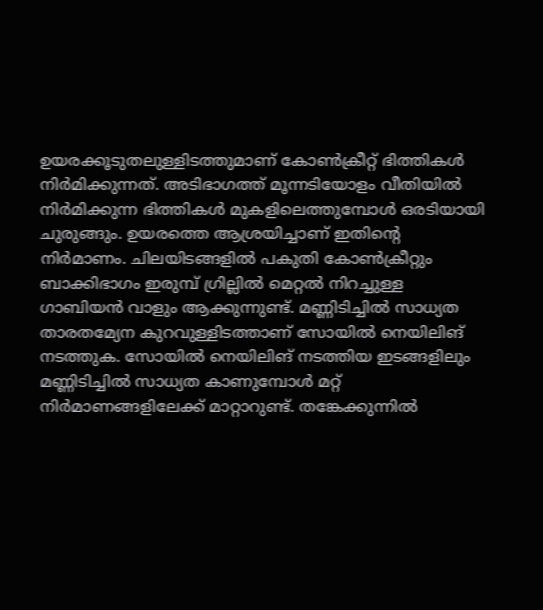ഉയരക്കൂടുതലുള്ളിടത്തുമാണ് കോൺക്രീറ്റ് ഭിത്തികൾ നിർമിക്കുന്നത്. അടിഭാഗത്ത് മൂന്നടിയോളം വീതിയിൽ നിർമിക്കുന്ന ഭിത്തികൾ മുകളിലെത്തുമ്പോൾ ഒരടിയായി ചുരുങ്ങും. ഉയരത്തെ ആശ്രയിച്ചാണ് ഇതിന്റെ നിർമാണം. ചിലയിടങ്ങളിൽ പകുതി കോൺക്രീറ്റും ബാക്കിഭാഗം ഇരുമ്പ് ഗ്രില്ലിൽ മെറ്റൽ നിറച്ചുള്ള ഗാബിയൻ വാളും ആക്കുന്നുണ്ട്. മണ്ണിടിച്ചിൽ സാധ്യത താരതമ്യേന കുറവുള്ളിടത്താണ് സോയിൽ നെയിലിങ് നടത്തുക. സോയിൽ നെയിലിങ് നടത്തിയ ഇടങ്ങളിലും മണ്ണിടിച്ചിൽ സാധ്യത കാണുമ്പോൾ മറ്റ് നിർമാണങ്ങളിലേക്ക് മാറ്റാറുണ്ട്. തങ്കേക്കുന്നിൽ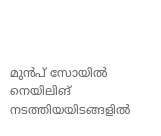മുൻപ് സോയിൽ നെയിലിങ് നടത്തിയയിടങ്ങളിൽ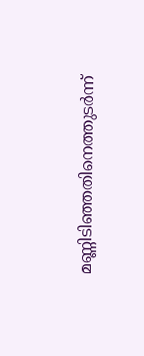മണ്ണിടിഞ്ഞതിനെത്തുടർന്ന്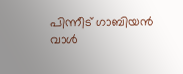പിന്നീട് ഗാബിയൻ വാൾ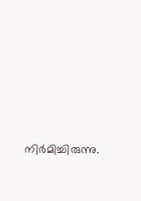നിർമിച്ചിരുന്നു.